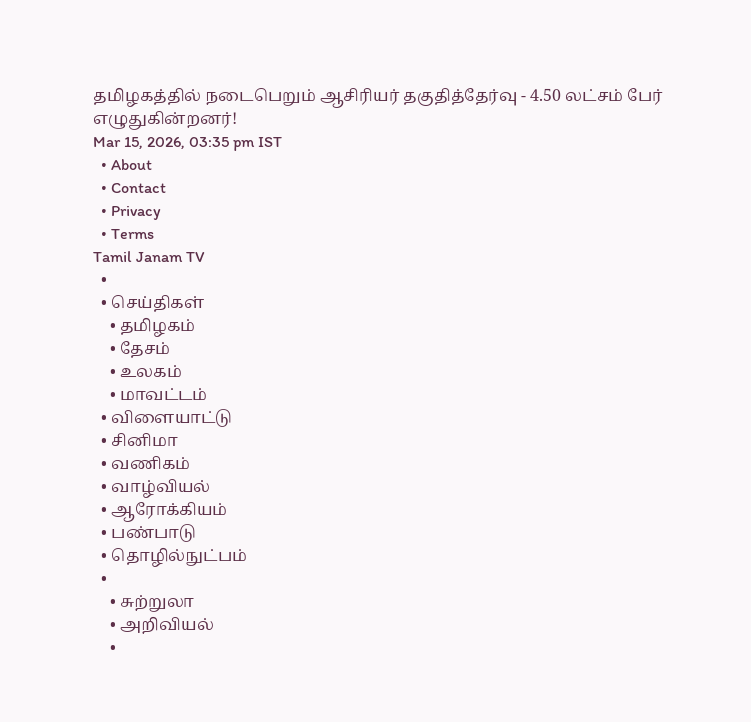தமிழகத்தில் நடைபெறும் ஆசிரியர் தகுதித்தேர்வு - 4.50 லட்சம் பேர் எழுதுகின்றனர்!
Mar 15, 2026, 03:35 pm IST
  • About
  • Contact
  • Privacy
  • Terms
Tamil Janam TV
  •
  • செய்திகள்
    • தமிழகம்
    • தேசம்
    • உலகம்
    • மாவட்டம்
  • விளையாட்டு
  • சினிமா
  • வணிகம்
  • வாழ்வியல்
  • ஆரோக்கியம்
  • பண்பாடு
  • தொழில்நுட்பம்
  •
    • சுற்றுலா
    • அறிவியல்
    •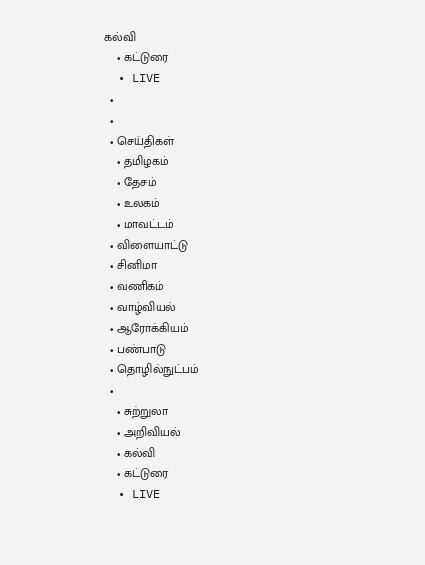கல்வி
    • கட்டுரை
  • LIVE
  •
  •
  • செய்திகள்
    • தமிழகம்
    • தேசம்
    • உலகம்
    • மாவட்டம்
  • விளையாட்டு
  • சினிமா
  • வணிகம்
  • வாழ்வியல்
  • ஆரோக்கியம்
  • பண்பாடு
  • தொழில்நுட்பம்
  •
    • சுற்றுலா
    • அறிவியல்
    • கல்வி
    • கட்டுரை
  • LIVE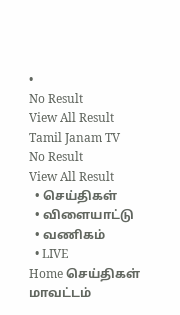•
No Result
View All Result
Tamil Janam TV
No Result
View All Result
  • செய்திகள்
  • விளையாட்டு
  • வணிகம்
  • LIVE
Home செய்திகள் மாவட்டம்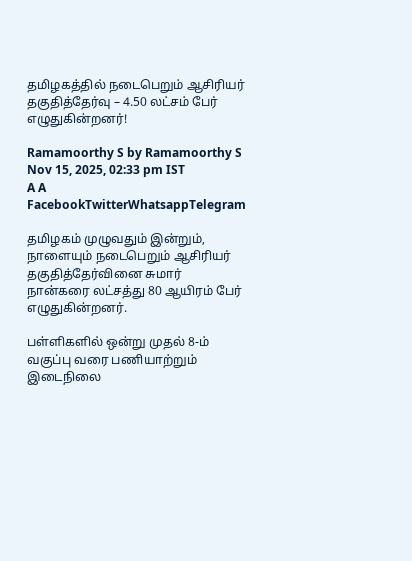தமிழகத்தில் நடைபெறும் ஆசிரியர் தகுதித்தேர்வு – 4.50 லட்சம் பேர் எழுதுகின்றனர்!

Ramamoorthy S by Ramamoorthy S
Nov 15, 2025, 02:33 pm IST
A A
FacebookTwitterWhatsappTelegram

தமிழகம் முழுவதும் இன்றும், நாளையும் நடைபெறும் ஆசிரியர் தகுதித்தேர்வினை சுமார் நான்கரை லட்சத்து 80 ஆயிரம் பேர் எழுதுகின்றனர்.

பள்ளிகளில் ஒன்று முதல் 8-ம் வகுப்பு வரை பணியாற்றும் இடைநிலை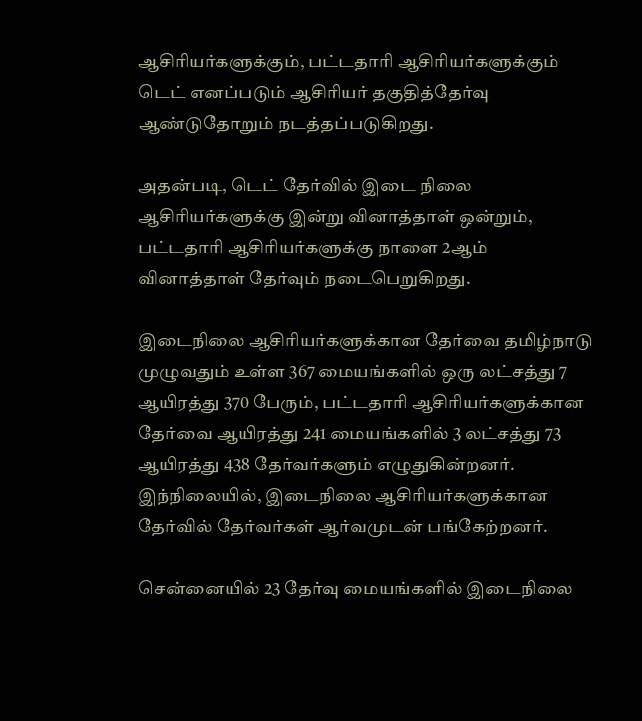ஆசிரியர்களுக்கும், பட்டதாரி ஆசிரியர்களுக்கும் டெட் எனப்படும் ஆசிரியர் தகுதித்தேர்வு ஆண்டுதோறும் நடத்தப்படுகிறது.

அதன்படி, டெட் தேர்வில் இடை நிலை ஆசிரியர்களுக்கு இன்று வினாத்தாள் ஒன்றும், பட்டதாரி ஆசிரியர்களுக்கு நாளை 2ஆம் வினாத்தாள் தேர்வும் நடைபெறுகிறது.

இடைநிலை ஆசிரியர்களுக்கான தேர்வை தமிழ்நாடு முழுவதும் உள்ள 367 மையங்களில் ஒரு லட்சத்து 7 ஆயிரத்து 370 பேரும், பட்டதாரி ஆசிரியர்களுக்கான தேர்வை ஆயிரத்து 241 மையங்களில் 3 லட்சத்து 73 ஆயிரத்து 438 தேர்வர்களும் எழுதுகின்றனர். இந்நிலையில், இடைநிலை ஆசிரியர்களுக்கான தேர்வில் தேர்வர்கள் ஆர்வமுடன் பங்கேற்றனர்.

சென்னையில் 23 தேர்வு மையங்களில் இடைநிலை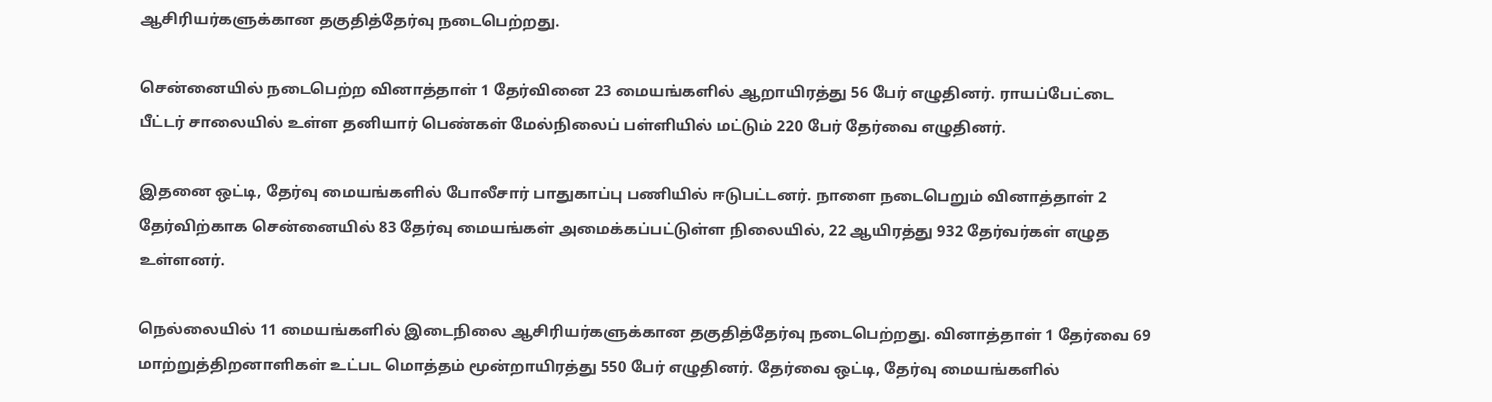ஆசிரியர்களுக்கான தகுதித்தேர்வு நடைபெற்றது.

சென்னையில் நடைபெற்ற வினாத்தாள் 1 தேர்வினை 23 மையங்களில் ஆறாயிரத்து 56 பேர் எழுதினர். ராயப்பேட்டை பீட்டர் சாலையில் உள்ள தனியார் பெண்கள் மேல்நிலைப் பள்ளியில் மட்டும் 220 பேர் தேர்வை எழுதினர்.

இதனை ஒட்டி, தேர்வு மையங்களில் போலீசார் பாதுகாப்பு பணியில் ஈடுபட்டனர். நாளை நடைபெறும் வினாத்தாள் 2 தேர்விற்காக சென்னையில் 83 தேர்வு மையங்கள் அமைக்கப்பட்டுள்ள நிலையில், 22 ஆயிரத்து 932 தேர்வர்கள் எழுத உள்ளனர்.

நெல்லையில் 11 மையங்களில் இடைநிலை ஆசிரியர்களுக்கான தகுதித்தேர்வு நடைபெற்றது. வினாத்தாள் 1 தேர்வை 69 மாற்றுத்திறனாளிகள் உட்பட மொத்தம் மூன்றாயிரத்து 550 பேர் எழுதினர். தேர்வை ஒட்டி, தேர்வு மையங்களில்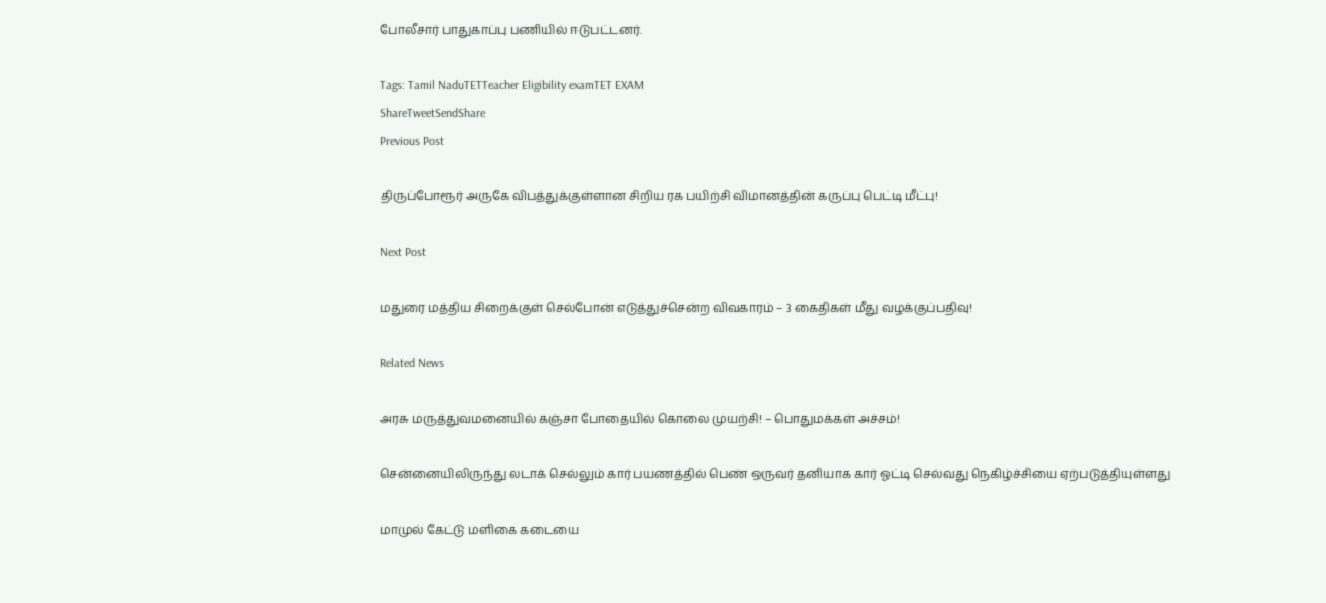போலீசார் பாதுகாப்பு பணியில் ஈடுபட்டனர்.

Tags: Tamil NaduTETTeacher Eligibility examTET EXAM
ShareTweetSendShare
Previous Post

திருப்போரூர் அருகே விபத்துக்குள்ளான சிறிய ரக பயிற்சி விமானத்தின் கருப்பு பெட்டி மீட்பு!

Next Post

மதுரை மத்திய சிறைக்குள் செல்போன் எடுத்துச்சென்ற விவகாரம் – 3 கைதிகள் மீது வழக்குப்பதிவு!

Related News

அரசு மருத்துவமனையில் கஞ்சா போதையில் கொலை முயற்சி! – பொதுமக்கள் அச்சம்!

சென்னையிலிருந்து லடாக் செல்லும் கார் பயணத்தில் பெண் ஒருவர் தனியாக கார் ஓட்டி செல்வது நெகிழ்ச்சியை ஏற்படுத்தியுள்ளது

மாமுல் கேட்டு மளிகை கடையை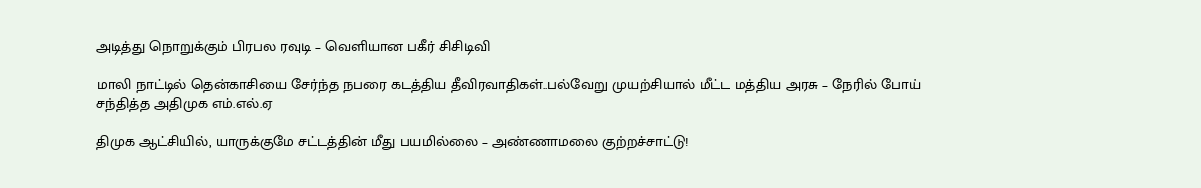அடித்து நொறுக்கும் பிரபல ரவுடி – வெளியான பகீர் சிசிடிவி

மாலி நாட்டில் தென்காசியை சேர்ந்த நபரை கடத்திய தீவிரவாதிகள்..பல்வேறு முயற்சியால் மீட்ட மத்திய அரசு – நேரில் போய் சந்தித்த அதிமுக எம்.எல்.ஏ

திமுக ஆட்சியில், யாருக்குமே சட்டத்தின் மீது பயமில்லை – அண்ணாமலை குற்றச்சாட்டு!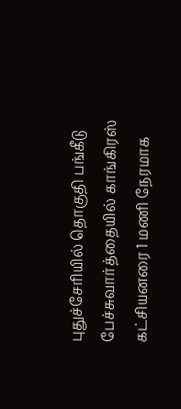புதுச்சேரியில் தொகுதி பங்கீடு பேச்சுவார்த்தையில் காங்கிரஸ் கட்சியனரை 1 மணி நேரமாக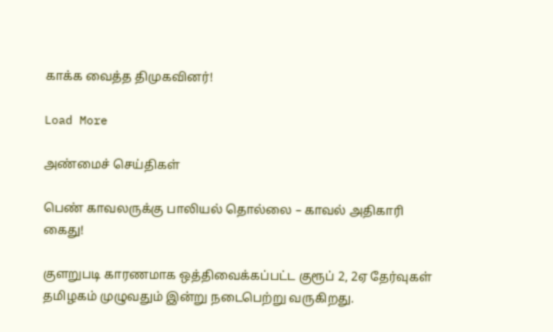காக்க வைத்த திமுகவினர்!

Load More

அண்மைச் செய்திகள்

பெண் காவலருக்கு பாலியல் தொல்லை – காவல் அதிகாரி கைது!

குளறுபடி காரணமாக ஒத்திவைக்கப்பட்ட குரூப் 2, 2ஏ தேர்வுகள் தமிழகம் முழுவதும் இன்று நடைபெற்று வருகிறது.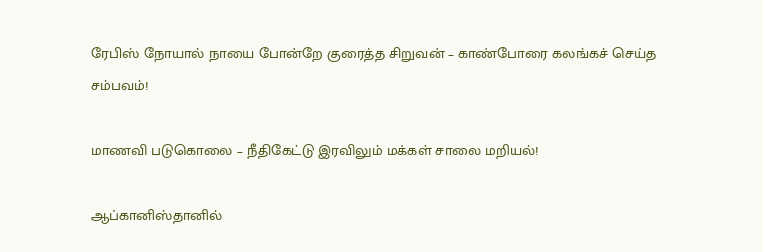ரேபிஸ் நோயால் நாயை போன்றே குரைத்த சிறுவன் – காண்போரை கலங்கச் செய்த சம்பவம்!

மாணவி படுகொலை – நீதிகேட்டு இரவிலும் மக்கள் சாலை மறியல்!

ஆப்கானிஸ்தானில்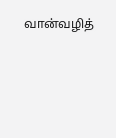வான்வழித்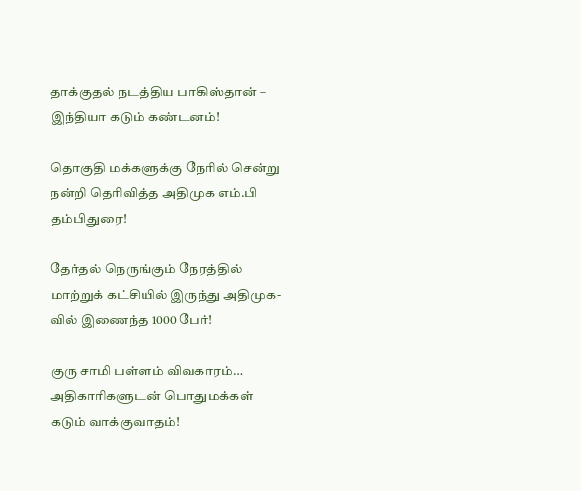தாக்குதல் நடத்திய பாகிஸ்தான் – இந்தியா கடும் கண்டனம்!

தொகுதி மக்களுக்கு நேரில் சென்று நன்றி தெரிவித்த அதிமுக எம்.பி தம்பிதுரை!

தேர்தல் நெருங்கும் நேரத்தில் மாற்றுக் கட்சியில் இருந்து அதிமுக-வில் இணைந்த 1000 பேர்!

குரு சாமி பள்ளம் விவகாரம்… அதிகாரிகளுடன் பொதுமக்கள் கடும் வாக்குவாதம்!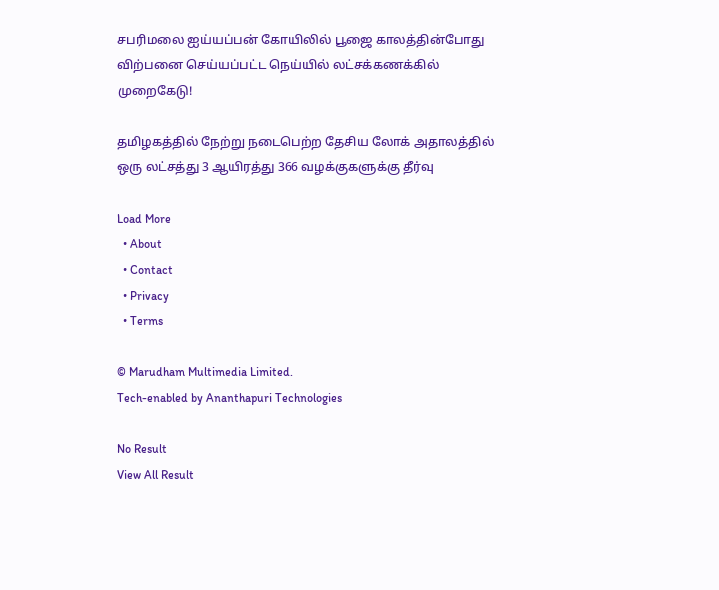சபரிமலை ஐய்யப்பன் கோயிலில் பூஜை காலத்தின்போது விற்பனை செய்யப்பட்ட நெய்யில் லட்சக்கணக்கில் முறைகேடு!

தமிழகத்தில் நேற்று நடைபெற்ற தேசிய லோக் அதாலத்தில் ஒரு லட்சத்து 3 ஆயிரத்து 366 வழக்குகளுக்கு தீர்வு

Load More
  • About
  • Contact
  • Privacy
  • Terms

© Marudham Multimedia Limited.
Tech-enabled by Ananthapuri Technologies

No Result
View All Result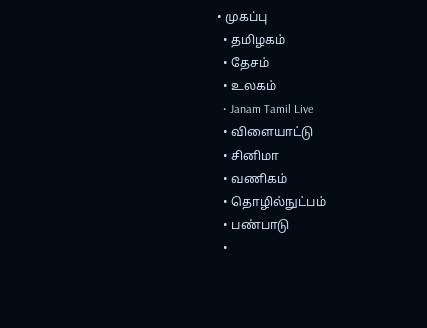• முகப்பு
  • தமிழகம்
  • தேசம்
  • உலகம்
  • Janam Tamil Live
  • விளையாட்டு
  • சினிமா
  • வணிகம்
  • தொழில்நுட்பம்
  • பண்பாடு
  •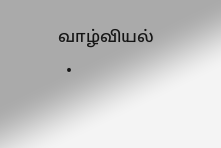வாழ்வியல்
  •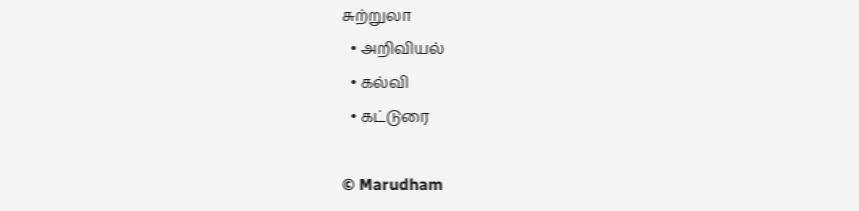சுற்றுலா
  • அறிவியல்
  • கல்வி
  • கட்டுரை

© Marudham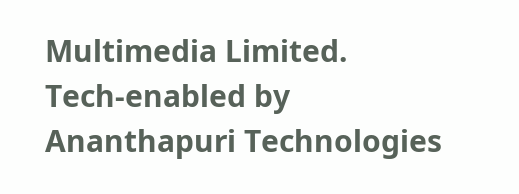Multimedia Limited.
Tech-enabled by Ananthapuri Technologies